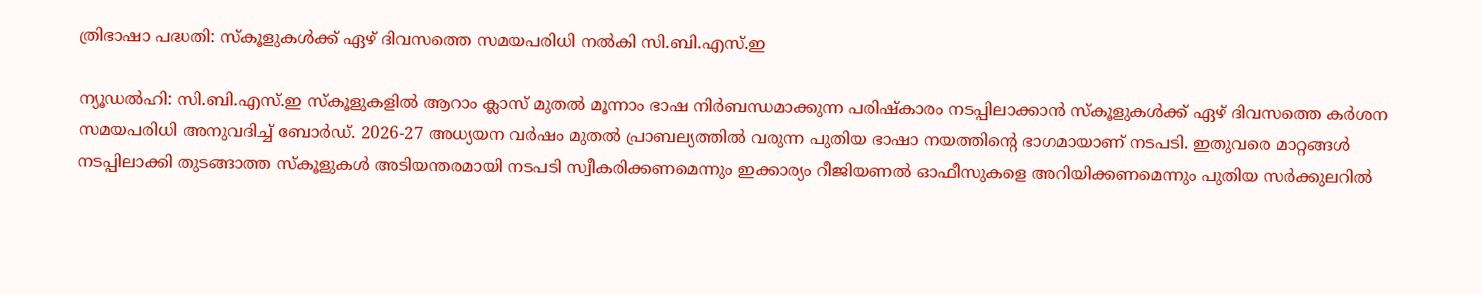ത്രിഭാഷാ പദ്ധതി: സ്‌കൂളുകൾക്ക് ഏഴ് ദിവസത്തെ സമയപരിധി നൽകി സി.ബി.എസ്.ഇ

ന്യൂഡൽഹി: സി.ബി.എസ്.ഇ സ്കൂളുകളിൽ ആറാം ക്ലാസ് മുതൽ മൂന്നാം ഭാഷ നിർബന്ധമാക്കുന്ന പരിഷ്കാരം നടപ്പിലാക്കാൻ സ്കൂളുകൾക്ക് ഏഴ് ദിവസത്തെ കർശന സമയപരിധി അനുവദിച്ച് ബോർഡ്. 2026-27 അധ്യയന വർഷം മുതൽ പ്രാബല്യത്തിൽ വരുന്ന പുതിയ ഭാഷാ നയത്തിന്റെ ഭാഗമായാണ് നടപടി. ഇതുവരെ മാറ്റങ്ങൾ നടപ്പിലാക്കി തുടങ്ങാത്ത സ്കൂളുകൾ അടിയന്തരമായി നടപടി സ്വീകരിക്കണമെന്നും ഇക്കാര്യം റീജിയണൽ ഓഫീസുകളെ അറിയിക്കണമെന്നും പുതിയ സർക്കുലറിൽ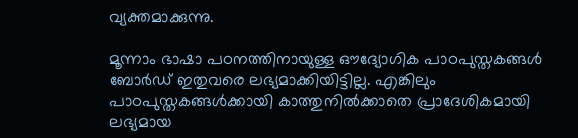വ്യക്തമാക്കുന്നു.

മൂന്നാം ഭാഷാ പഠനത്തിനായുള്ള ഔദ്യോഗിക പാഠപുസ്തകങ്ങൾ ബോർഡ് ഇതുവരെ ലഭ്യമാക്കിയിട്ടില്ല. എങ്കിലും പാഠപുസ്തകങ്ങൾക്കായി കാത്തുനിൽക്കാതെ പ്രാദേശികമായി ലഭ്യമായ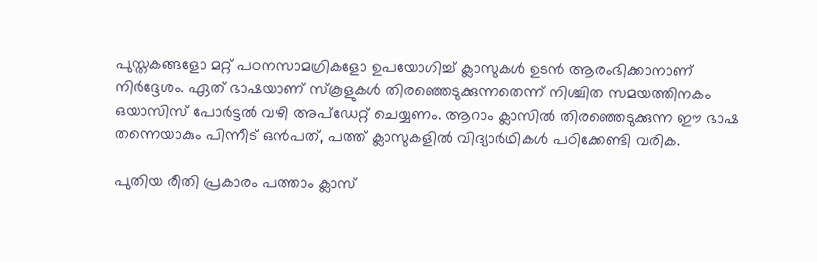പുസ്തകങ്ങളോ മറ്റ് പഠനസാമഗ്രികളോ ഉപയോഗിച്ച് ക്ലാസുകൾ ഉടൻ ആരംഭിക്കാനാണ് നിർദ്ദേശം. ഏത് ഭാഷയാണ് സ്കൂളുകൾ തിരഞ്ഞെടുക്കുന്നതെന്ന് നിശ്ചിത സമയത്തിനകം ഒയാസിസ് പോർട്ടൽ വഴി അപ്ഡേറ്റ് ചെയ്യണം. ആറാം ക്ലാസിൽ തിരഞ്ഞെടുക്കുന്ന ഈ ഭാഷ തന്നെയാകും പിന്നീട് ഒൻപത്, പത്ത് ക്ലാസുകളിൽ വിദ്യാർഥികൾ പഠിക്കേണ്ടി വരിക.

പുതിയ രീതി പ്രകാരം പത്താം ക്ലാസ്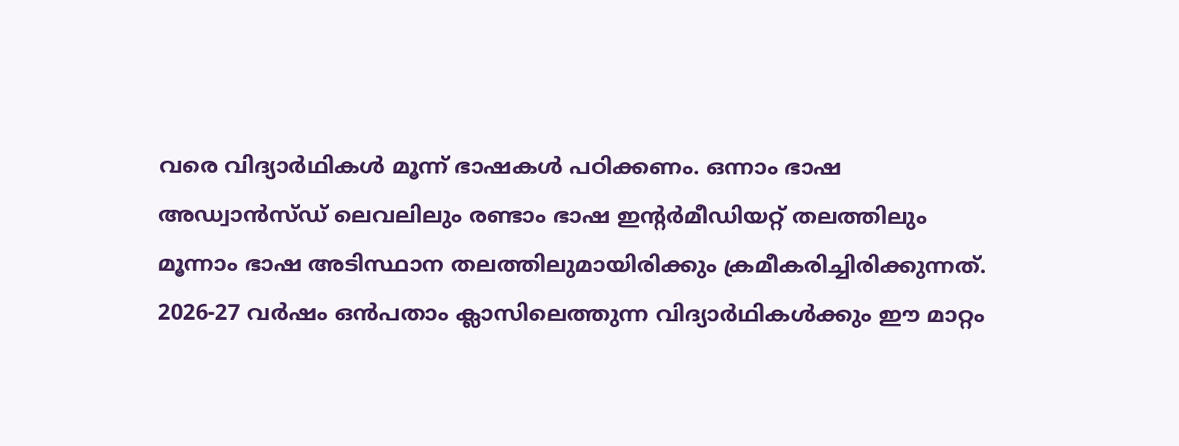വരെ വിദ്യാർഥികൾ മൂന്ന് ഭാഷകൾ പഠിക്കണം. ഒന്നാം ഭാഷ അഡ്വാൻസ്ഡ് ലെവലിലും രണ്ടാം ഭാഷ ഇന്റർമീഡിയറ്റ് തലത്തിലും മൂന്നാം ഭാഷ അടിസ്ഥാന തലത്തിലുമായിരിക്കും ക്രമീകരിച്ചിരിക്കുന്നത്. 2026-27 വർഷം ഒൻപതാം ക്ലാസിലെത്തുന്ന വിദ്യാർഥികൾക്കും ഈ മാറ്റം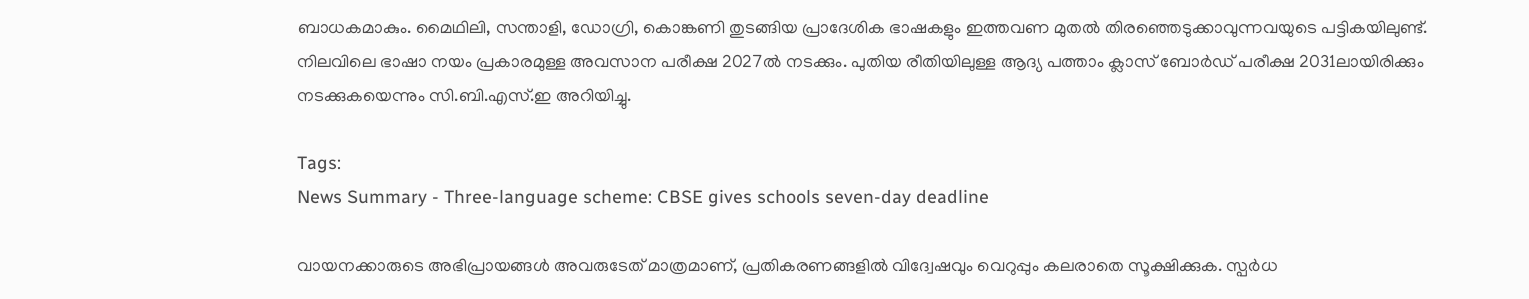ബാധകമാകും. മൈഥിലി, സന്താളി, ഡോഗ്രി, കൊങ്കണി തുടങ്ങിയ പ്രാദേശിക ഭാഷകളും ഇത്തവണ മുതൽ തിരഞ്ഞെടുക്കാവുന്നവയുടെ പട്ടികയിലുണ്ട്. നിലവിലെ ഭാഷാ നയം പ്രകാരമുള്ള അവസാന പരീക്ഷ 2027ൽ നടക്കും. പുതിയ രീതിയിലുള്ള ആദ്യ പത്താം ക്ലാസ് ബോർഡ് പരീക്ഷ 2031ലായിരിക്കും നടക്കുകയെന്നും സി.ബി.എസ്.ഇ അറിയിച്ചു.

Tags:
News Summary - Three-language scheme: CBSE gives schools seven-day deadline

വായനക്കാരുടെ അഭിപ്രായങ്ങള്‍ അവരുടേത് മാത്രമാണ്, പ്രതികരണങ്ങളിൽ വിദ്വേഷവും വെറുപ്പും കലരാതെ സൂക്ഷിക്കുക. സ്പർധ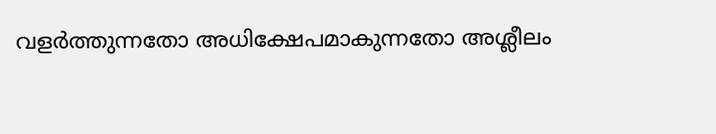വളർത്തുന്നതോ അധിക്ഷേപമാകുന്നതോ അശ്ലീലം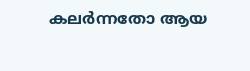കലർന്നതോ ആയ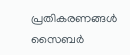പ്രതികരണങ്ങൾ സൈബർ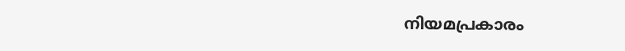നിയമപ്രകാരം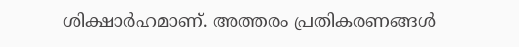ശിക്ഷാർഹമാണ്. അത്തരം പ്രതികരണങ്ങൾ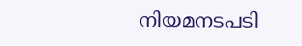നിയമനടപടി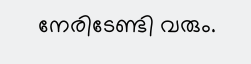നേരിടേണ്ടി വരും.